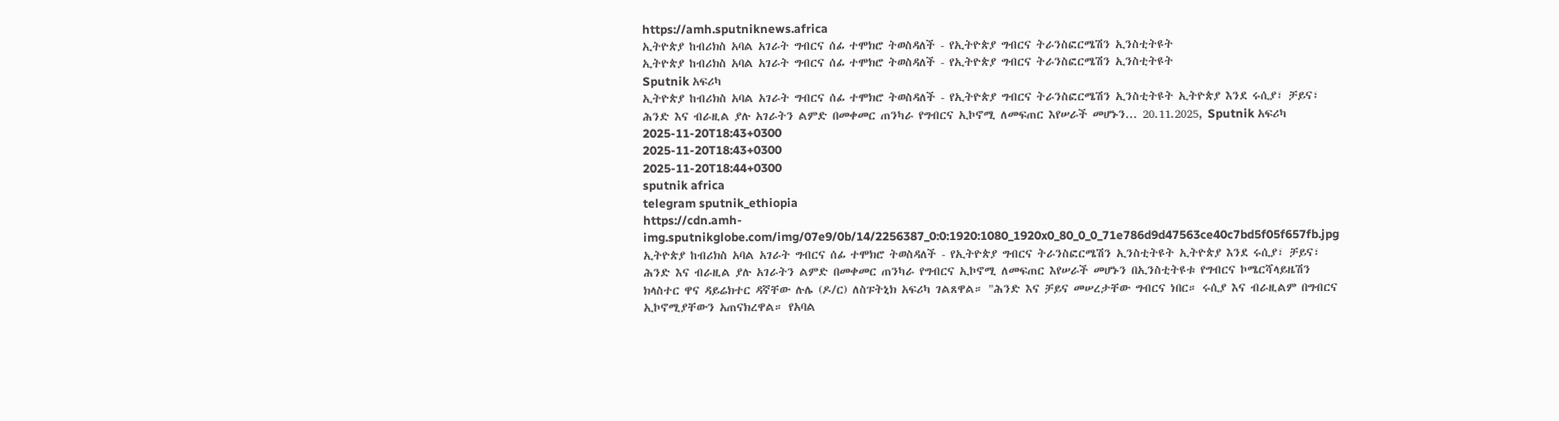https://amh.sputniknews.africa
ኢትዮጵያ ከብሪክስ አባል አገራት ግብርና ሰፊ ተሞክሮ ትወስዳለች - የኢትዮጵያ ግብርና ትራንስፎርሜሽን ኢንስቲትዩት
ኢትዮጵያ ከብሪክስ አባል አገራት ግብርና ሰፊ ተሞክሮ ትወስዳለች - የኢትዮጵያ ግብርና ትራንስፎርሜሽን ኢንስቲትዩት
Sputnik አፍሪካ
ኢትዮጵያ ከብሪክስ አባል አገራት ግብርና ሰፊ ተሞክሮ ትወስዳለች - የኢትዮጵያ ግብርና ትራንስፎርሜሽን ኢንስቲትዩት ኢትዮጵያ እንደ ሩሲያ፣ ቻይና፣ ሕንድ እና ብራዚል ያሉ አገራትን ልምድ በመቀመር ጠንካራ የግብርና ኢኮኖሚ ለመፍጠር እየሠራች መሆኑን... 20.11.2025, Sputnik አፍሪካ
2025-11-20T18:43+0300
2025-11-20T18:43+0300
2025-11-20T18:44+0300
sputnik africa
telegram sputnik_ethiopia
https://cdn.amh-img.sputnikglobe.com/img/07e9/0b/14/2256387_0:0:1920:1080_1920x0_80_0_0_71e786d9d47563ce40c7bd5f05f657fb.jpg
ኢትዮጵያ ከብሪክስ አባል አገራት ግብርና ሰፊ ተሞክሮ ትወስዳለች - የኢትዮጵያ ግብርና ትራንስፎርሜሽን ኢንስቲትዩት ኢትዮጵያ እንደ ሩሲያ፣ ቻይና፣ ሕንድ እና ብራዚል ያሉ አገራትን ልምድ በመቀመር ጠንካራ የግብርና ኢኮኖሚ ለመፍጠር እየሠራች መሆኑን በኢንስቲትዩቱ የግብርና ኮሜርሻላይዜሽን ክላስተር ዋና ዳይሬክተር ዳኛቸው ሉሌ (ዶ/ር) ለስፑትኒክ አፍሪካ ገልጸዋል። "ሕንድ እና ቻይና መሠረታቸው ግብርና ነበር። ሩሲያ እና ብራዚልም በግብርና ኢኮኖሚያቸውን አጠናክረዋል። የአባል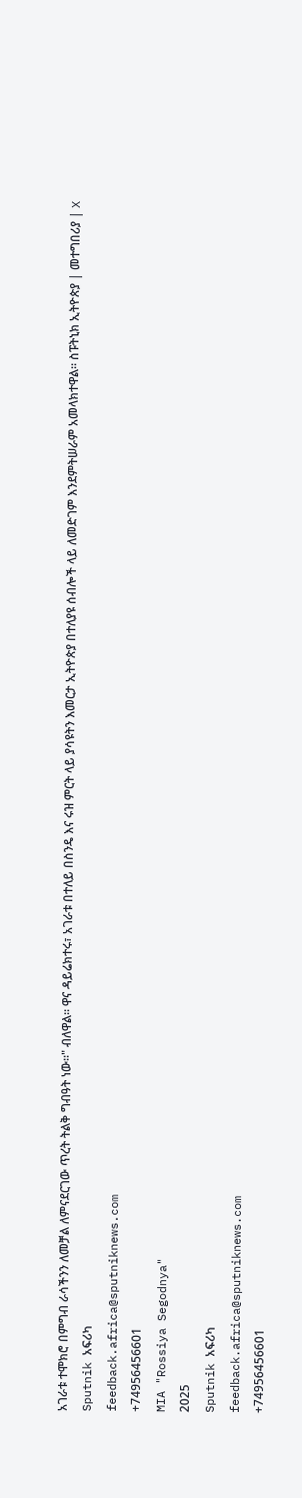አገራቱ ተሞክሮ በምግብ ራሳችንን ለመቻል ለምናደርገው ጥረት ትልቅ ግብዓት ነው።" ብለዋል። ዋና ዳይሬክተሩ፣ አገራቱ በተለይ በስንዴ እና ሩዝ ምርት ላይ ያሳዩትን እመርታ ኢትዮጵያ በተለያዩ ሰብሎች ላይ ለመድገም እንደምትሠራም አመላክተዋል። ስፑትኒክ ኢትዮጵያ | መተግበሪያ | X
Sputnik አፍሪካ
feedback.africa@sputniknews.com
+74956456601
MIA "Rossiya Segodnya"
2025
Sputnik አፍሪካ
feedback.africa@sputniknews.com
+74956456601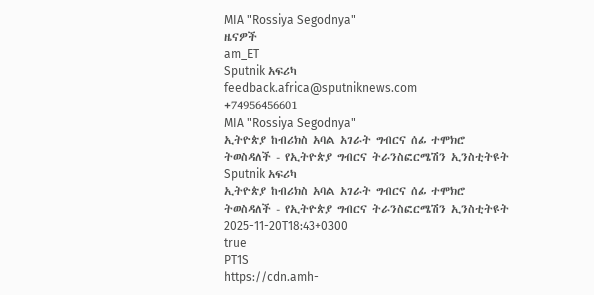MIA "Rossiya Segodnya"
ዜናዎች
am_ET
Sputnik አፍሪካ
feedback.africa@sputniknews.com
+74956456601
MIA "Rossiya Segodnya"
ኢትዮጵያ ከብሪክስ አባል አገራት ግብርና ሰፊ ተሞክሮ ትወስዳለች - የኢትዮጵያ ግብርና ትራንስፎርሜሽን ኢንስቲትዩት
Sputnik አፍሪካ
ኢትዮጵያ ከብሪክስ አባል አገራት ግብርና ሰፊ ተሞክሮ ትወስዳለች - የኢትዮጵያ ግብርና ትራንስፎርሜሽን ኢንስቲትዩት
2025-11-20T18:43+0300
true
PT1S
https://cdn.amh-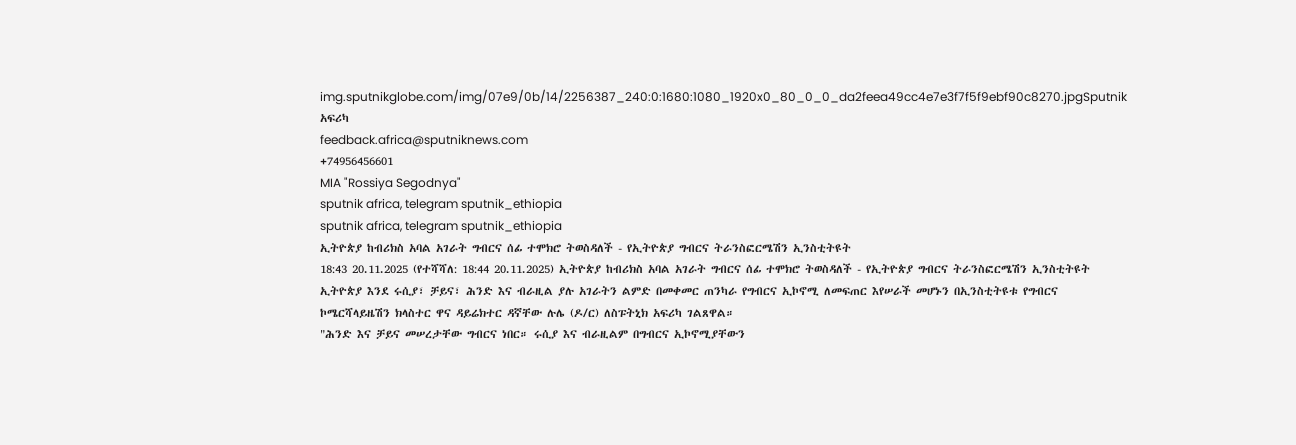img.sputnikglobe.com/img/07e9/0b/14/2256387_240:0:1680:1080_1920x0_80_0_0_da2feea49cc4e7e3f7f5f9ebf90c8270.jpgSputnik አፍሪካ
feedback.africa@sputniknews.com
+74956456601
MIA "Rossiya Segodnya"
sputnik africa, telegram sputnik_ethiopia
sputnik africa, telegram sputnik_ethiopia
ኢትዮጵያ ከብሪክስ አባል አገራት ግብርና ሰፊ ተሞክሮ ትወስዳለች - የኢትዮጵያ ግብርና ትራንስፎርሜሽን ኢንስቲትዩት
18:43 20.11.2025 (የተሻሻለ: 18:44 20.11.2025) ኢትዮጵያ ከብሪክስ አባል አገራት ግብርና ሰፊ ተሞክሮ ትወስዳለች - የኢትዮጵያ ግብርና ትራንስፎርሜሽን ኢንስቲትዩት
ኢትዮጵያ እንደ ሩሲያ፣ ቻይና፣ ሕንድ እና ብራዚል ያሉ አገራትን ልምድ በመቀመር ጠንካራ የግብርና ኢኮኖሚ ለመፍጠር እየሠራች መሆኑን በኢንስቲትዩቱ የግብርና ኮሜርሻላይዜሽን ክላስተር ዋና ዳይሬክተር ዳኛቸው ሉሌ (ዶ/ር) ለስፑትኒክ አፍሪካ ገልጸዋል።
"ሕንድ እና ቻይና መሠረታቸው ግብርና ነበር። ሩሲያ እና ብራዚልም በግብርና ኢኮኖሚያቸውን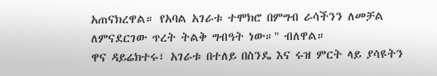አጠናክረዋል። የአባል አገራቱ ተሞክሮ በምግብ ራሳችንን ለመቻል ለምናደርገው ጥረት ትልቅ ግብዓት ነው።" ብለዋል።
ዋና ዳይሬክተሩ፣ አገራቱ በተለይ በስንዴ እና ሩዝ ምርት ላይ ያሳዩትን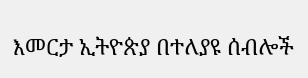እመርታ ኢትዮጵያ በተለያዩ ሰብሎች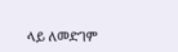ላይ ለመድገም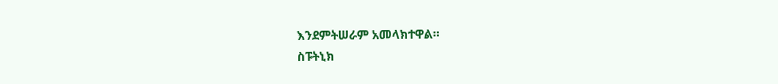እንደምትሠራም አመላክተዋል።
ስፑትኒክ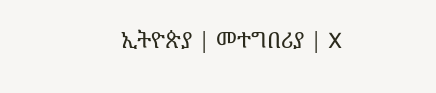ኢትዮጵያ | መተግበሪያ | X